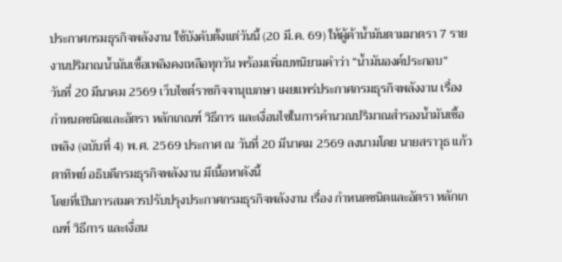ประกาศกรมธุรกิจพลังงาน ใช้บังคับตั้งแต่วันนี้ (20 มี.ค. 69) ให้ผู้ค้าน้ำมันตามมาตรา 7 รายงานปริมาณน้ำมันเชื้อเพลิงคงเหลือทุกวัน พร้อมเพิ่มบทนิยามคำว่า “น้ำมันองค์ประกอบ”
วันที่ 20 มีนาคม 2569 เว็บไซต์ราชกิจจานุเบกษา เผยแพร่ประกาศกรมธุรกิจพลังงาน เรื่อง กำหนดชนิดและอัตรา หลักเกณฑ์ วิธีการ และเงื่อนไขในการคำนวณปริมาณสำรองน้ำมันเชื้อเพลิง (ฉบับที่ 4) พ.ศ. 2569 ประกาศ ณ วันที่ 20 มีนาคม 2569 ลงนามโดย นายสราวุธ แก้วตาทิพย์ อธิบดีกรมธุรกิจพลังงาน มีเนื้อหาดังนี้
โดยที่เป็นการสมควรปรับปรุงประกาศกรมธุรกิจพลังงาน เรื่อง กำหนดชนิดและอัตรา หลักเกณฑ์ วิธีการ และเงื่อน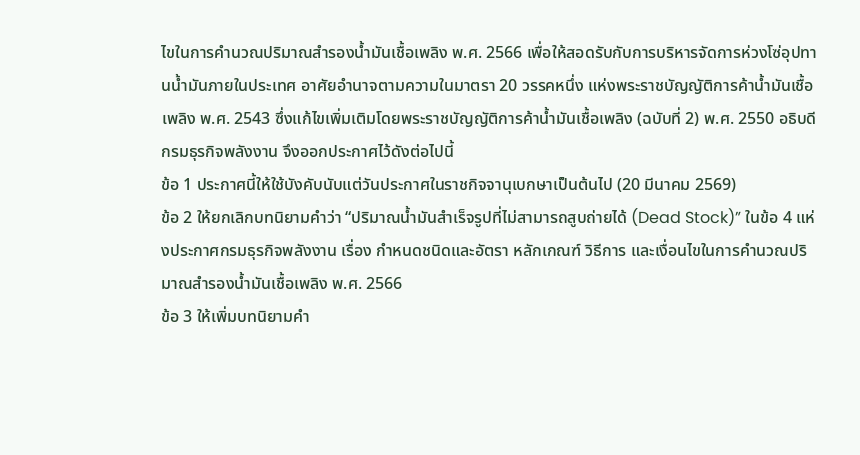ไขในการคำนวณปริมาณสำรองน้ำมันเชื้อเพลิง พ.ศ. 2566 เพื่อให้สอดรับกับการบริหารจัดการห่วงโซ่อุปทานน้ำมันภายในประเทศ อาศัยอำนาจตามความในมาตรา 20 วรรคหนึ่ง แห่งพระราชบัญญัติการค้าน้ำมันเชื้อเพลิง พ.ศ. 2543 ซึ่งแก้ไขเพิ่มเติมโดยพระราชบัญญัติการค้าน้ำมันเชื้อเพลิง (ฉบับที่ 2) พ.ศ. 2550 อธิบดีกรมธุรกิจพลังงาน จึงออกประกาศไว้ดังต่อไปนี้
ข้อ 1 ประกาศนี้ให้ใช้บังคับนับแต่วันประกาศในราชกิจจานุเบกษาเป็นต้นไป (20 มีนาคม 2569)
ข้อ 2 ให้ยกเลิกบทนิยามคำว่า “ปริมาณน้ำมันสำเร็จรูปที่ไม่สามารถสูบถ่ายได้ (Dead Stock)” ในข้อ 4 แห่งประกาศกรมธุรกิจพลังงาน เรื่อง กำหนดชนิดและอัตรา หลักเกณฑ์ วิธีการ และเงื่อนไขในการคำนวณปริมาณสำรองน้ำมันเชื้อเพลิง พ.ศ. 2566
ข้อ 3 ให้เพิ่มบทนิยามคำ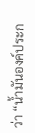ว่า “น้ำมันองค์ประก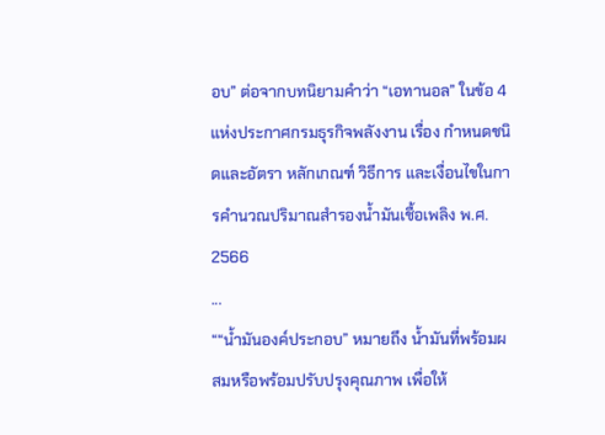อบ” ต่อจากบทนิยามคำว่า “เอทานอล” ในข้อ 4 แห่งประกาศกรมธุรกิจพลังงาน เรื่อง กำหนดชนิดและอัตรา หลักเกณฑ์ วิธีการ และเงื่อนไขในการคำนวณปริมาณสำรองน้ำมันเชื้อเพลิง พ.ศ. 2566
...
““น้ำมันองค์ประกอบ” หมายถึง น้ำมันที่พร้อมผสมหรือพร้อมปรับปรุงคุณภาพ เพื่อให้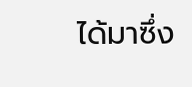ได้มาซึ่ง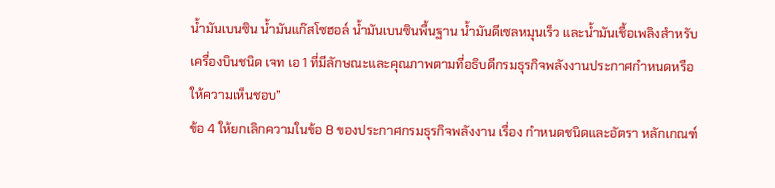น้ำมันเบนซิน น้ำมันแก๊สโซฮอล์ น้ำมันเบนซินพื้นฐาน น้ำมันดีเซลหมุนเร็ว และน้ำมันเชื้อเพลิงสำหรับเครื่องบินชนิด เจท เอ 1 ที่มีลักษณะและคุณภาพตามที่อธิบดีกรมธุรกิจพลังงานประกาศกำหนดหรือให้ความเห็นชอบ”
ข้อ 4 ให้ยกเลิกความในข้อ 8 ของประกาศกรมธุรกิจพลังงาน เรื่อง กำหนดชนิดและอัตรา หลักเกณฑ์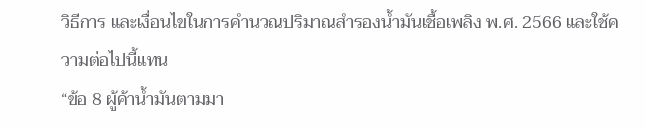วิธีการ และเงื่อนไขในการคำนวณปริมาณสำรองน้ำมันเชื้อเพลิง พ.ศ. 2566 และใช้ความต่อไปนี้แทน
“ข้อ 8 ผู้ค้าน้ำมันตามมา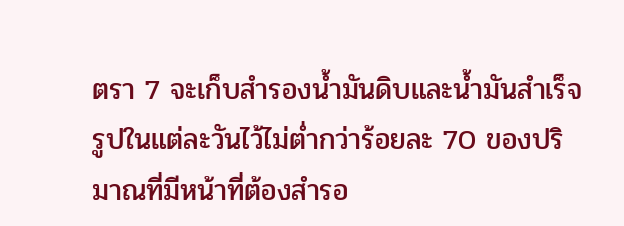ตรา 7 จะเก็บสำรองน้ำมันดิบและน้ำมันสำเร็จรูปในแต่ละวันไว้ไม่ต่ำกว่าร้อยละ 70 ของปริมาณที่มีหน้าที่ต้องสำรอ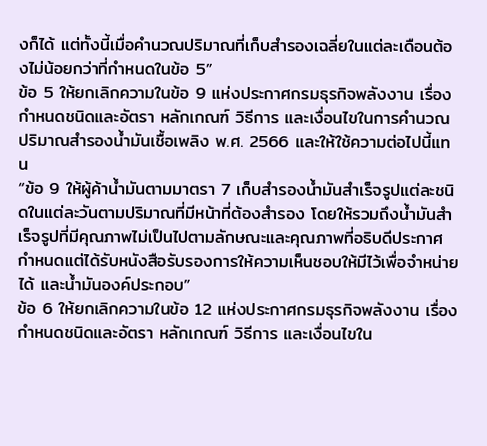งก็ได้ แต่ทั้งนี้เมื่อคำนวณปริมาณที่เก็บสำรองเฉลี่ยในแต่ละเดือนต้องไม่น้อยกว่าที่กำหนดในข้อ 5”
ข้อ 5 ให้ยกเลิกความในข้อ 9 แห่งประกาศกรมธุรกิจพลังงาน เรื่อง กำหนดชนิดและอัตรา หลักเกณฑ์ วิธีการ และเงื่อนไขในการคำนวณปริมาณสำรองน้ำมันเชื้อเพลิง พ.ศ. 2566 และให้ใช้ความต่อไปนี้แทน
“ข้อ 9 ให้ผู้ค้าน้ำมันตามมาตรา 7 เก็บสำรองน้ำมันสำเร็จรูปแต่ละชนิดในแต่ละวันตามปริมาณที่มีหน้าที่ต้องสำรอง โดยให้รวมถึงน้ำมันสำเร็จรูปที่มีคุณภาพไม่เป็นไปตามลักษณะและคุณภาพที่อธิบดีประกาศกำหนดแต่ได้รับหนังสือรับรองการให้ความเห็นชอบให้มีไว้เพื่อจำหน่ายได้ และน้ำมันองค์ประกอบ”
ข้อ 6 ให้ยกเลิกความในข้อ 12 แห่งประกาศกรมธุรกิจพลังงาน เรื่อง กำหนดชนิดและอัตรา หลักเกณฑ์ วิธีการ และเงื่อนไขใน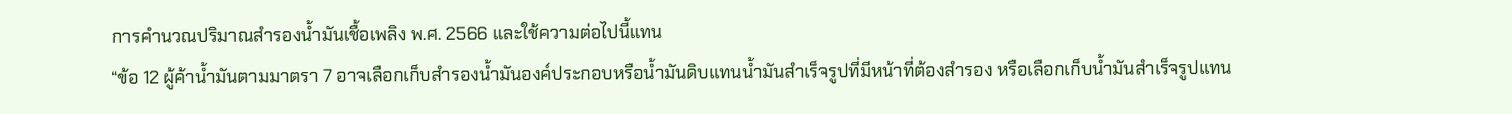การคำนวณปริมาณสำรองน้ำมันเชื้อเพลิง พ.ศ. 2566 และใช้ความต่อไปนี้แทน
“ข้อ 12 ผู้ค้าน้ำมันตามมาตรา 7 อาจเลือกเก็บสำรองน้ำมันองค์ประกอบหรือน้ำมันดิบแทนน้ำมันสำเร็จรูปที่มีหน้าที่ต้องสำรอง หรือเลือกเก็บน้ำมันสำเร็จรูปแทน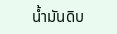น้ำมันดิบ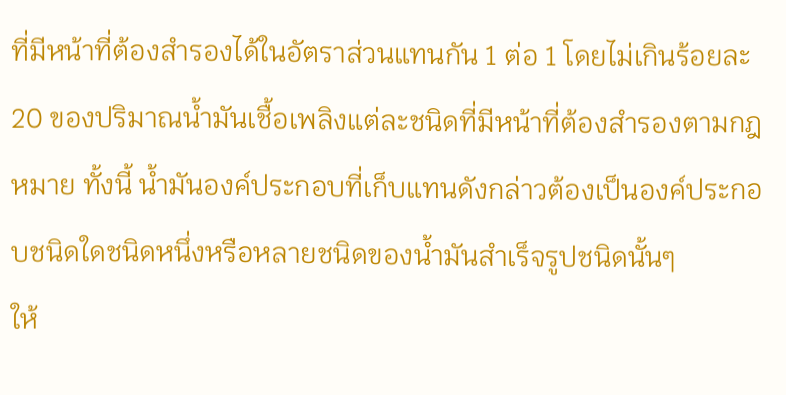ที่มีหน้าที่ต้องสำรองได้ในอัตราส่วนแทนกัน 1 ต่อ 1 โดยไม่เกินร้อยละ 20 ของปริมาณน้ำมันเชื้อเพลิงแต่ละชนิดที่มีหน้าที่ต้องสำรองตามกฎหมาย ทั้งนี้ น้ำมันองค์ประกอบที่เก็บแทนดังกล่าวต้องเป็นองค์ประกอบชนิดใดชนิดหนึ่งหรือหลายชนิดของน้ำมันสำเร็จรูปชนิดนั้นๆ
ให้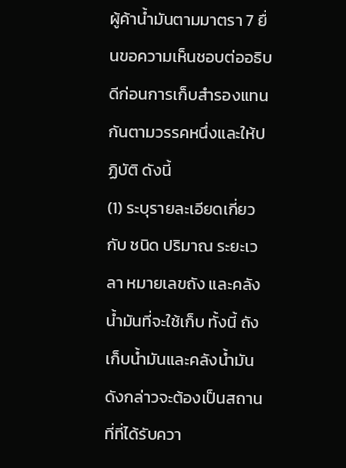ผู้ค้าน้ำมันตามมาตรา 7 ยื่นขอความเห็นชอบต่ออธิบดีก่อนการเก็บสำรองแทนกันตามวรรคหนึ่งและให้ปฏิบัติ ดังนี้
(1) ระบุรายละเอียดเกี่ยวกับ ชนิด ปริมาณ ระยะเวลา หมายเลขถัง และคลังน้ำมันที่จะใช้เก็บ ทั้งนี้ ถังเก็บน้ำมันและคลังน้ำมันดังกล่าวจะต้องเป็นสถานที่ที่ได้รับควา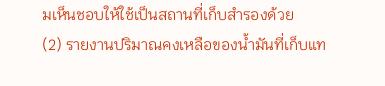มเห็นชอบให้ใช้เป็นสถานที่เก็บสำรองด้วย
(2) รายงานปริมาณคงเหลือของน้ำมันที่เก็บแท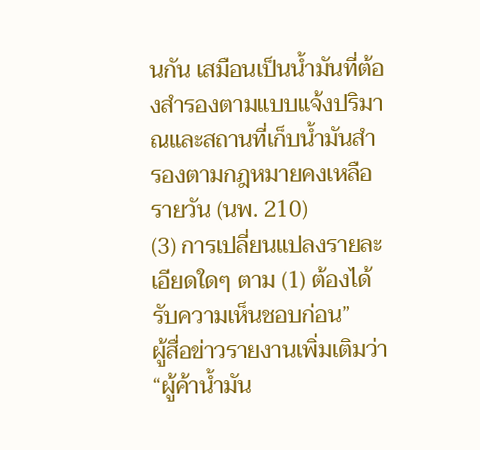นกัน เสมือนเป็นน้ำมันที่ต้องสำรองตามแบบแจ้งปริมาณและสถานที่เก็บน้ำมันสำรองตามกฎหมายคงเหลือรายวัน (นพ. 210)
(3) การเปลี่ยนแปลงรายละเอียดใดๆ ตาม (1) ต้องได้รับความเห็นชอบก่อน”
ผู้สื่อข่าวรายงานเพิ่มเติมว่า “ผู้ค้าน้ำมัน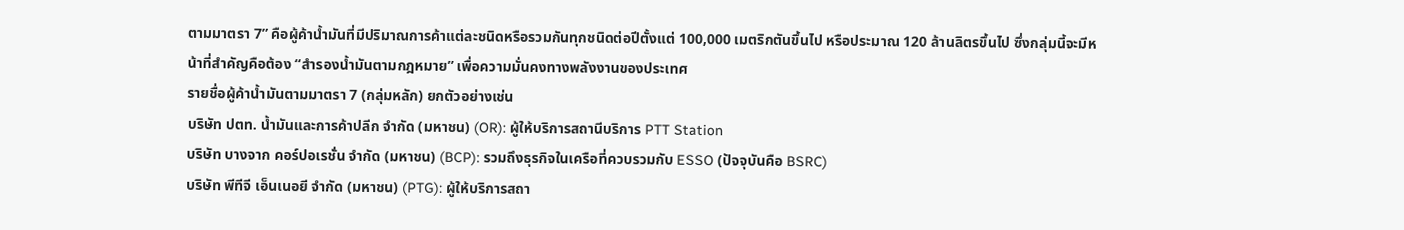ตามมาตรา 7” คือผู้ค้าน้ำมันที่มีปริมาณการค้าแต่ละชนิดหรือรวมกันทุกชนิดต่อปีตั้งแต่ 100,000 เมตริกตันขึ้นไป หรือประมาณ 120 ล้านลิตรขึ้นไป ซึ่งกลุ่มนี้จะมีหน้าที่สำคัญคือต้อง “สำรองน้ำมันตามกฎหมาย” เพื่อความมั่นคงทางพลังงานของประเทศ
รายชื่อผู้ค้าน้ำมันตามมาตรา 7 (กลุ่มหลัก) ยกตัวอย่างเช่น
บริษัท ปตท. น้ำมันและการค้าปลีก จำกัด (มหาชน) (OR): ผู้ให้บริการสถานีบริการ PTT Station
บริษัท บางจาก คอร์ปอเรชั่น จำกัด (มหาชน) (BCP): รวมถึงธุรกิจในเครือที่ควบรวมกับ ESSO (ปัจจุบันคือ BSRC)
บริษัท พีทีจี เอ็นเนอยี จำกัด (มหาชน) (PTG): ผู้ให้บริการสถา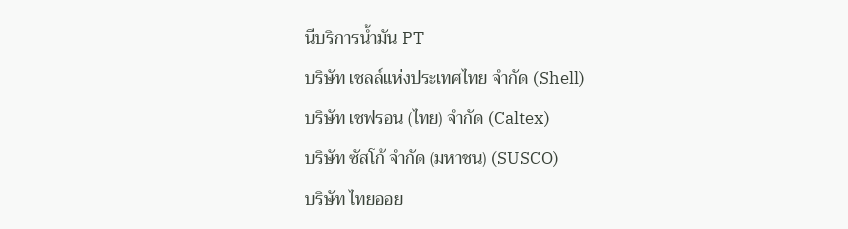นีบริการน้ำมัน PT
บริษัท เชลล์แห่งประเทศไทย จำกัด (Shell)
บริษัท เชฟรอน (ไทย) จำกัด (Caltex)
บริษัท ซัสโก้ จำกัด (มหาชน) (SUSCO)
บริษัท ไทยออย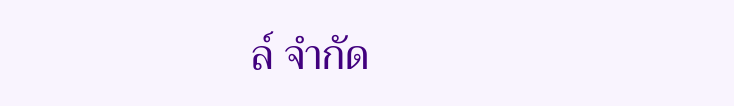ล์ จำกัด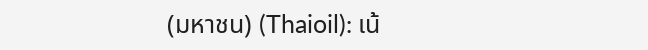(มหาชน) (Thaioil): เน้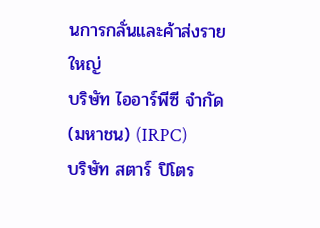นการกลั่นและค้าส่งรายใหญ่
บริษัท ไออาร์พีซี จำกัด (มหาชน) (IRPC)
บริษัท สตาร์ ปิโตร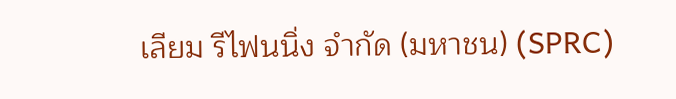เลียม รีไฟนนิ่ง จำกัด (มหาชน) (SPRC)